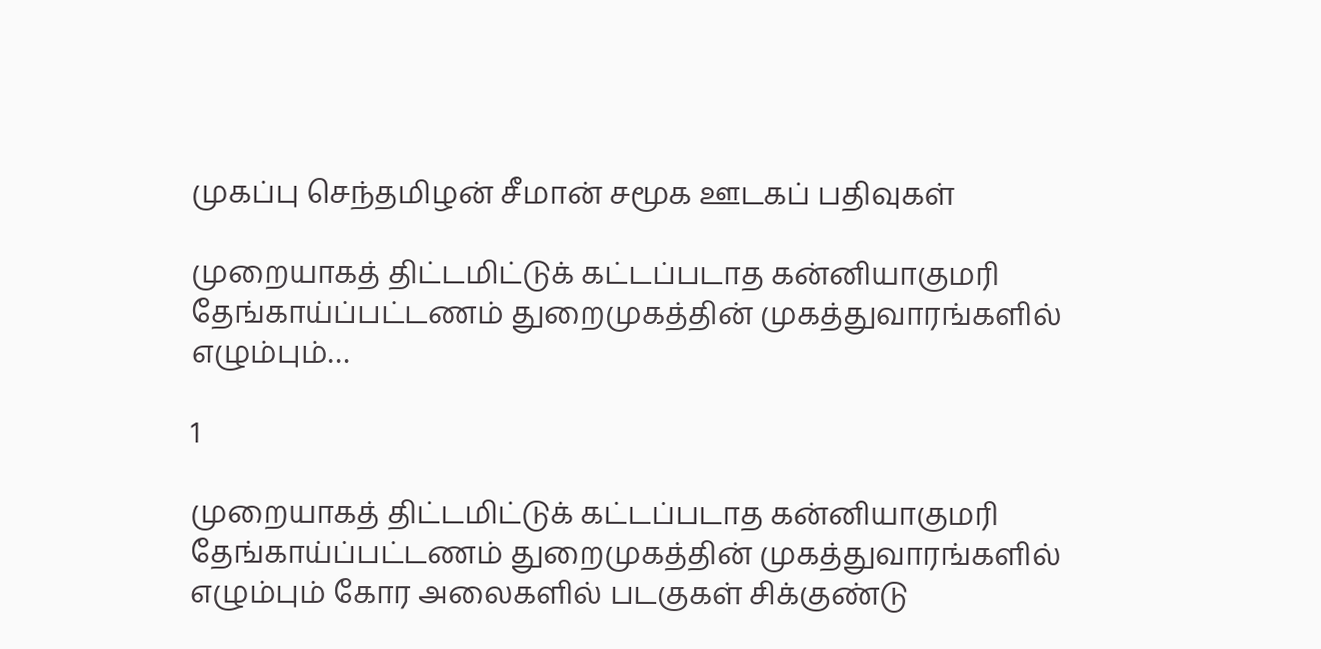முகப்பு செந்தமிழன் சீமான் சமூக ஊடகப் பதிவுகள்

முறையாகத் திட்டமிட்டுக் கட்டப்படாத கன்னியாகுமரி தேங்காய்ப்பட்டணம் துறைமுகத்தின் முகத்துவாரங்களில் எழும்பும்…

1

முறையாகத் திட்டமிட்டுக் கட்டப்படாத கன்னியாகுமரி தேங்காய்ப்பட்டணம் துறைமுகத்தின் முகத்துவாரங்களில் எழும்பும் கோர அலைகளில் படகுகள் சிக்குண்டு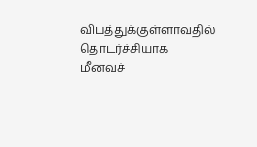விபத்துக்குள்ளாவதில் தொடர்ச்சியாக மீனவச்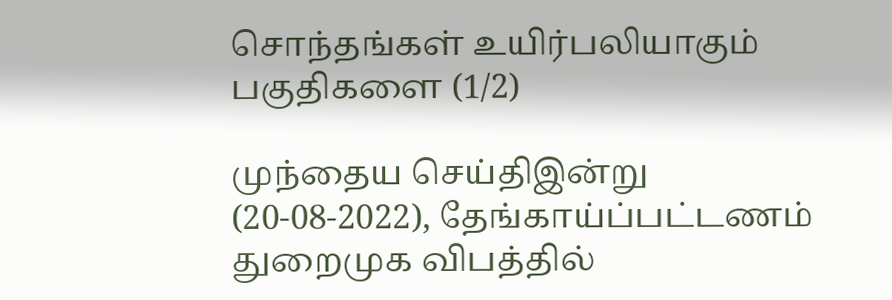சொந்தங்கள் உயிர்பலியாகும் பகுதிகளை (1/2)

முந்தைய செய்திஇன்று (20-08-2022), தேங்காய்ப்பட்டணம் துறைமுக விபத்தில்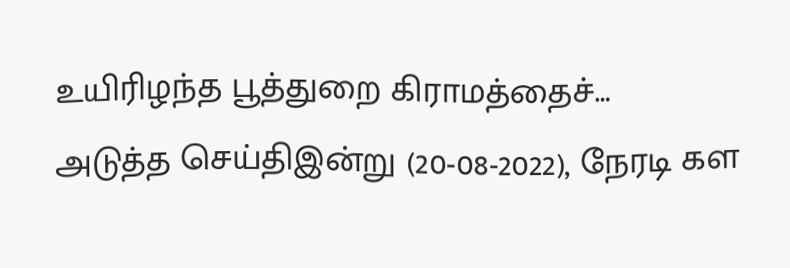உயிரிழந்த பூத்துறை கிராமத்தைச்…
அடுத்த செய்திஇன்று (20-08-2022), நேரடி கள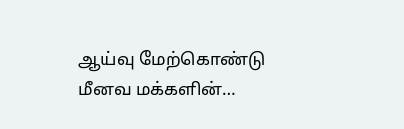ஆய்வு மேற்கொண்டு மீனவ மக்களின்…